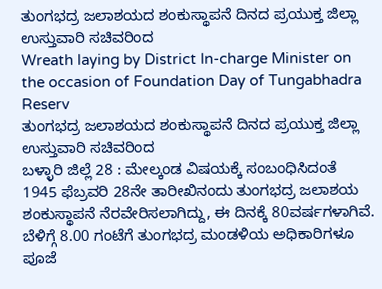ತುಂಗಭದ್ರ ಜಲಾಶಯದ ಶಂಕುಸ್ಥಾಪನೆ ದಿನದ ಪ್ರಯುಕ್ತ ಜಿಲ್ಲಾ ಉಸ್ತುವಾರಿ ಸಚಿವರಿಂದ
Wreath laying by District In-charge Minister on the occasion of Foundation Day of Tungabhadra Reserv
ತುಂಗಭದ್ರ ಜಲಾಶಯದ ಶಂಕುಸ್ಥಾಪನೆ ದಿನದ ಪ್ರಯುಕ್ತ ಜಿಲ್ಲಾ ಉಸ್ತುವಾರಿ ಸಚಿವರಿಂದ
ಬಳ್ಳಾರಿ ಜಿಲ್ಲೆ 28 : ಮೇಲ್ಕಂಡ ವಿಷಯಕ್ಕೆ ಸಂಬಂಧಿಸಿದಂತೆ 1945 ಫೆಬ್ರವರಿ 28ನೇ ತಾರೀಖಿನಂದು ತುಂಗಭದ್ರ ಜಲಾಶಯ ಶಂಕುಸ್ಥಾಪನೆ ನೆರವೇರಿಸಲಾಗಿದ್ದು, ಈ ದಿನಕ್ಕೆ 80ವರ್ಷಗಳಾಗಿವೆ. ಬೆಳಿಗ್ಗೆ 8.00 ಗಂಟೆಗೆ ತುಂಗಭದ್ರ ಮಂಡಳಿಯ ಅಧಿಕಾರಿಗಳೂ ಪೂಜೆ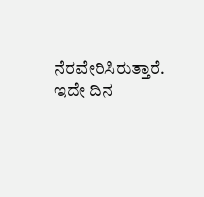ನೆರವೇರಿಸಿರುತ್ತಾರೆ. ಇದೇ ದಿನ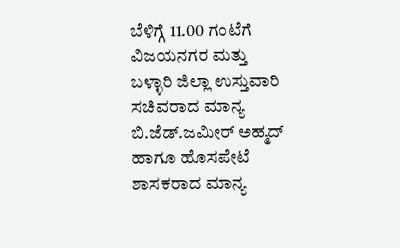ಬೆಳಿಗ್ಗೆ 11.00 ಗಂಟೆಗೆ ವಿಜಯನಗರ ಮತ್ತು ಬಳ್ಳಾರಿ ಜಿಲ್ಲಾ ಉಸ್ತುವಾರಿ ಸಚಿವರಾದ ಮಾನ್ಯ ಬಿ.ಜೆಡ್.ಜಮೀರ್ ಅಹ್ಮದ್ ಹಾಗೂ ಹೊಸಪೇಟೆ ಶಾಸಕರಾದ ಮಾನ್ಯ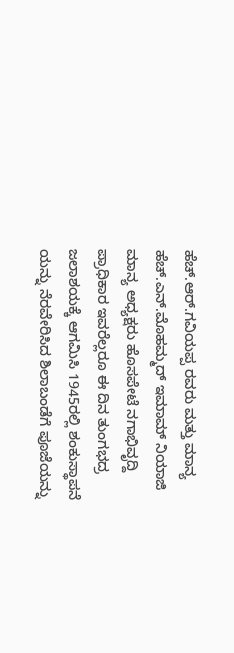ಹೆಚ್.ಆರ್.ಗವಿಯಪ್ಪ ರವರು ಮತ್ತು ಮಾನ್ಯ ಹೆಚ್.ಎನ್.ಮೊಹಮ್ಮದ್ ಇಮಾಮ್ ನಿಯಾಜಿ ಮಾನ್ಯ ಅಧ್ಯಕ್ಷರು ಹೊಸಪೇಟೆ ನಗಾಭಿವೃದ್ದಿ ಪ್ರಾಧಿಕಾರ ಇವರೆಲ್ಲರೂ ಈ ದಿನ ತುಂಗಭದ್ರ ಜಲಾಶಯಕ್ಕೆ ಆಗಮಿಸಿ 1945ರಲ್ಲಿ ಶಂಕುಸ್ಥಾಪನೆ ಯನ್ನು ನೆರವೇರಿಸಿದ ಶಿಲಾಬಂಡೆಗೆ ಪೂಜೆಯನ್ನು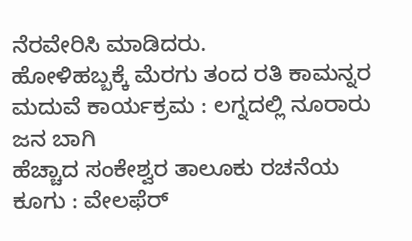ನೆರವೇರಿಸಿ ಮಾಡಿದರು.
ಹೋಳಿಹಬ್ಬಕ್ಕೆ ಮೆರಗು ತಂದ ರತಿ ಕಾಮನ್ನರ ಮದುವೆ ಕಾರ್ಯಕ್ರಮ : ಲಗ್ನದಲ್ಲಿ ನೂರಾರು ಜನ ಬಾಗಿ
ಹೆಚ್ಚಾದ ಸಂಕೇಶ್ವರ ತಾಲೂಕು ರಚನೆಯ ಕೂಗು : ವೇಲಫೆರ್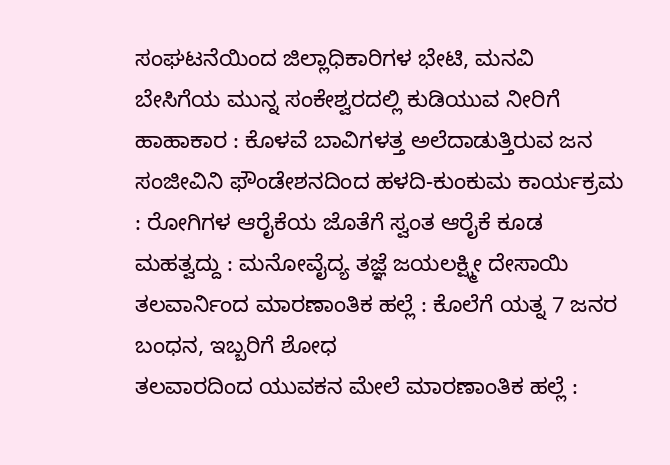ಸಂಘಟನೆಯಿಂದ ಜಿಲ್ಲಾಧಿಕಾರಿಗಳ ಭೇಟಿ, ಮನವಿ
ಬೇಸಿಗೆಯ ಮುನ್ನ ಸಂಕೇಶ್ವರದಲ್ಲಿ ಕುಡಿಯುವ ನೀರಿಗೆ ಹಾಹಾಕಾರ : ಕೊಳವೆ ಬಾವಿಗಳತ್ತ ಅಲೆದಾಡುತ್ತಿರುವ ಜನ
ಸಂಜೀವಿನಿ ಫೌಂಡೇಶನದಿಂದ ಹಳದಿ-ಕುಂಕುಮ ಕಾರ್ಯಕ್ರಮ : ರೋಗಿಗಳ ಆರೈಕೆಯ ಜೊತೆಗೆ ಸ್ವಂತ ಆರೈಕೆ ಕೂಡ ಮಹತ್ವದ್ದು : ಮನೋವೈದ್ಯ ತಜ್ಞೆ ಜಯಲಕ್ಷ್ಮೀ ದೇಸಾಯಿ
ತಲವಾರ್ನಿಂದ ಮಾರಣಾಂತಿಕ ಹಲ್ಲೆ : ಕೊಲೆಗೆ ಯತ್ನ 7 ಜನರ ಬಂಧನ, ಇಬ್ಬರಿಗೆ ಶೋಧ
ತಲವಾರದಿಂದ ಯುವಕನ ಮೇಲೆ ಮಾರಣಾಂತಿಕ ಹಲ್ಲೆ :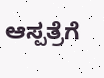ಆಸ್ಪತ್ರೆಗೆ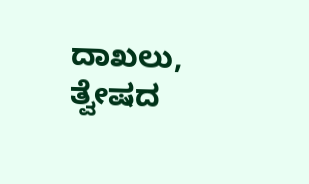ದಾಖಲು, ತ್ವೇಷದ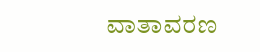ವಾತಾವರಣ